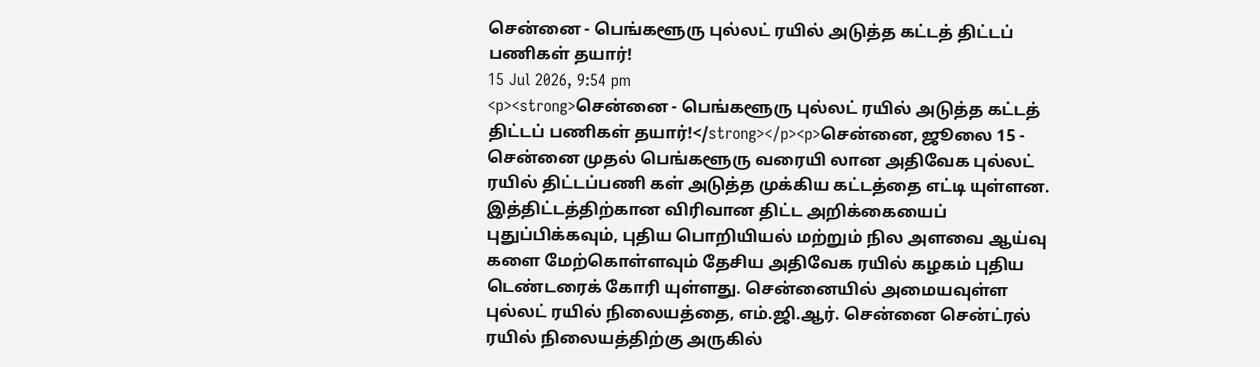சென்னை - பெங்களூரு புல்லட் ரயில் அடுத்த கட்டத் திட்டப் பணிகள் தயார்!
15 Jul 2026, 9:54 pm
<p><strong>சென்னை - பெங்களூரு புல்லட் ரயில் அடுத்த கட்டத் திட்டப் பணிகள் தயார்!</strong></p><p>சென்னை, ஜூலை 15 - சென்னை முதல் பெங்களூரு வரையி லான அதிவேக புல்லட் ரயில் திட்டப்பணி கள் அடுத்த முக்கிய கட்டத்தை எட்டி யுள்ளன. இத்திட்டத்திற்கான விரிவான திட்ட அறிக்கையைப் புதுப்பிக்கவும், புதிய பொறியியல் மற்றும் நில அளவை ஆய்வு களை மேற்கொள்ளவும் தேசிய அதிவேக ரயில் கழகம் புதிய டெண்டரைக் கோரி யுள்ளது. சென்னையில் அமையவுள்ள புல்லட் ரயில் நிலையத்தை, எம்.ஜி.ஆர். சென்னை சென்ட்ரல் ரயில் நிலையத்திற்கு அருகில்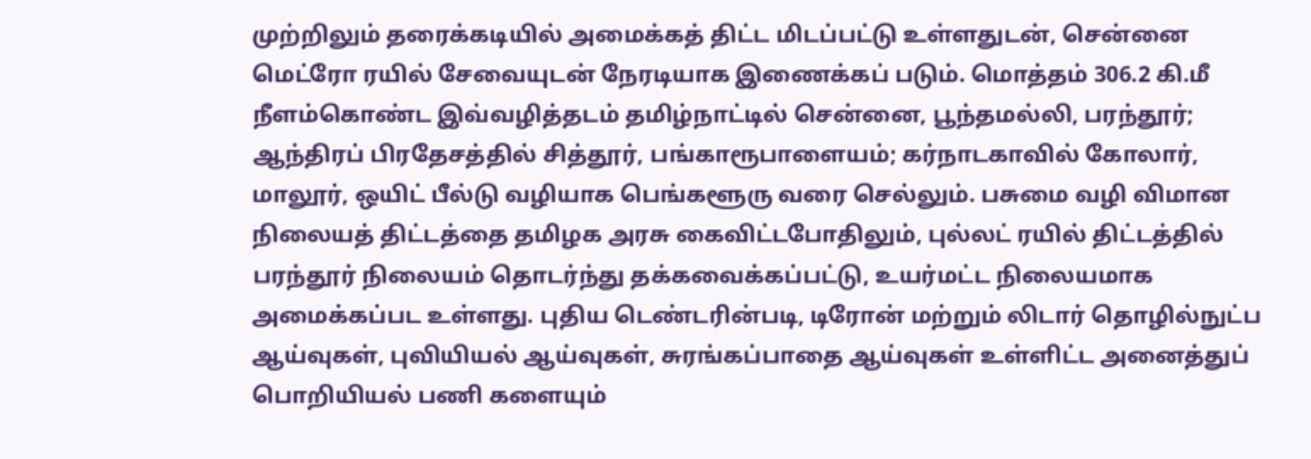முற்றிலும் தரைக்கடியில் அமைக்கத் திட்ட மிடப்பட்டு உள்ளதுடன், சென்னை மெட்ரோ ரயில் சேவையுடன் நேரடியாக இணைக்கப் படும். மொத்தம் 306.2 கி.மீ நீளம்கொண்ட இவ்வழித்தடம் தமிழ்நாட்டில் சென்னை, பூந்தமல்லி, பரந்தூர்; ஆந்திரப் பிரதேசத்தில் சித்தூர், பங்காரூபாளையம்; கர்நாடகாவில் கோலார், மாலூர், ஒயிட் பீல்டு வழியாக பெங்களூரு வரை செல்லும். பசுமை வழி விமான நிலையத் திட்டத்தை தமிழக அரசு கைவிட்டபோதிலும், புல்லட் ரயில் திட்டத்தில் பரந்தூர் நிலையம் தொடர்ந்து தக்கவைக்கப்பட்டு, உயர்மட்ட நிலையமாக அமைக்கப்பட உள்ளது. புதிய டெண்டரின்படி, டிரோன் மற்றும் லிடார் தொழில்நுட்ப ஆய்வுகள், புவியியல் ஆய்வுகள், சுரங்கப்பாதை ஆய்வுகள் உள்ளிட்ட அனைத்துப் பொறியியல் பணி களையும்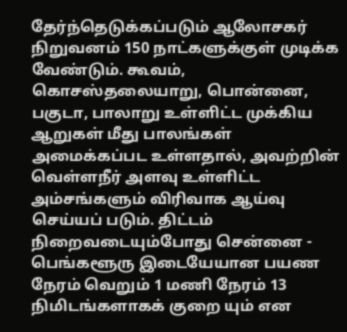தேர்ந்தெடுக்கப்படும் ஆலோசகர் நிறுவனம் 150 நாட்களுக்குள் முடிக்க வேண்டும். கூவம், கொசஸ்தலையாறு, பொன்னை, பகுடா, பாலாறு உள்ளிட்ட முக்கிய ஆறுகள் மீது பாலங்கள் அமைக்கப்பட உள்ளதால், அவற்றின் வெள்ளநீர் அளவு உள்ளிட்ட அம்சங்களும் விரிவாக ஆய்வு செய்யப் படும். திட்டம் நிறைவடையும்போது சென்னை - பெங்களூரு இடையேயான பயண நேரம் வெறும் 1 மணி நேரம் 13 நிமிடங்களாகக் குறை யும் என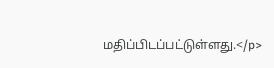மதிப்பிடப்பட்டுள்ளது.</p>